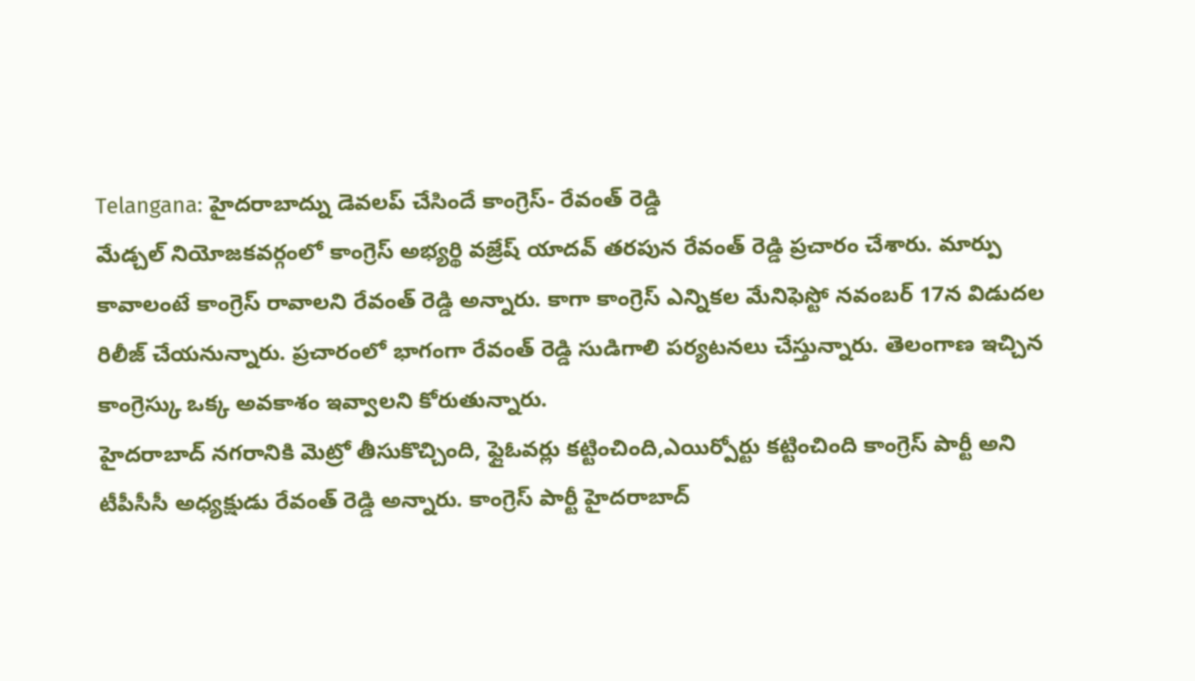Telangana: హైదరాబాద్ను డెవలప్ చేసిందే కాంగ్రెస్- రేవంత్ రెడ్డి
మేడ్చల్ నియోజకవర్గంలో కాంగ్రెస్ అభ్యర్థి వజ్రేష్ యాదవ్ తరపున రేవంత్ రెడ్డి ప్రచారం చేశారు. మార్పు కావాలంటే కాంగ్రెస్ రావాలని రేవంత్ రెడ్డి అన్నారు. కాగా కాంగ్రెస్ ఎన్నికల మేనిఫెస్టో నవంబర్ 17న విడుదల రిలీజ్ చేయనున్నారు. ప్రచారంలో భాగంగా రేవంత్ రెడ్డి సుడిగాలి పర్యటనలు చేస్తున్నారు. తెలంగాణ ఇచ్చిన కాంగ్రెస్కు ఒక్క అవకాశం ఇవ్వాలని కోరుతున్నారు.
హైదరాబాద్ నగరానికి మెట్రో తీసుకొచ్చింది, ఫ్లైఓవర్లు కట్టించింది,ఎయిర్పోర్టు కట్టించింది కాంగ్రెస్ పార్టీ అని టీపీసీసీ అధ్యక్షుడు రేవంత్ రెడ్డి అన్నారు. కాంగ్రెస్ పార్టీ హైదరాబాద్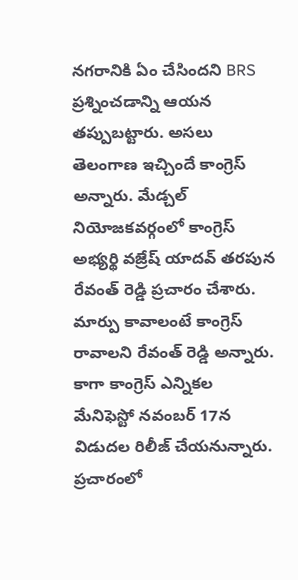నగరానికి ఏం చేసిందని BRS ప్రశ్నించడాన్ని ఆయన తప్పుబట్టారు. అసలు తెలంగాణ ఇచ్చిందే కాంగ్రెస్ అన్నారు. మేడ్చల్ నియోజకవర్గంలో కాంగ్రెస్ అభ్యర్థి వజ్రేష్ యాదవ్ తరపున రేవంత్ రెడ్డి ప్రచారం చేశారు. మార్పు కావాలంటే కాంగ్రెస్ రావాలని రేవంత్ రెడ్డి అన్నారు. కాగా కాంగ్రెస్ ఎన్నికల మేనిఫెస్టో నవంబర్ 17న విడుదల రిలీజ్ చేయనున్నారు. ప్రచారంలో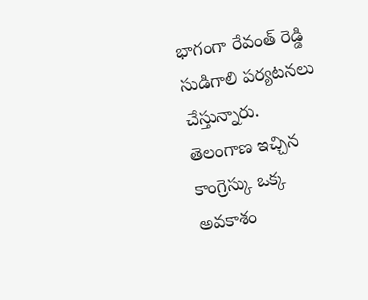భాగంగా రేవంత్ రెడ్డి సుడిగాలి పర్యటనలు చేస్తున్నారు. తెలంగాణ ఇచ్చిన కాంగ్రెస్కు ఒక్క అవకాశం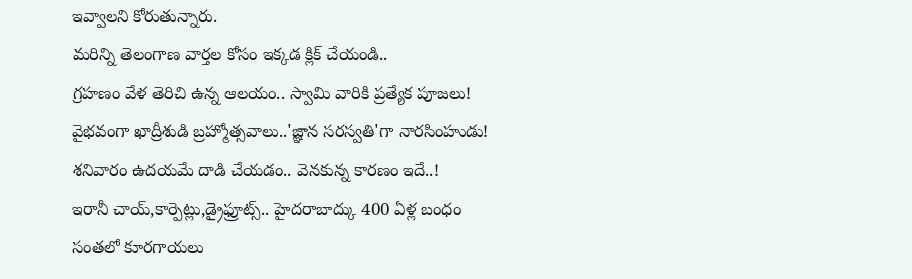ఇవ్వాలని కోరుతున్నారు.
మరిన్ని తెలంగాణ వార్తల కోసం ఇక్కడ క్లిక్ చేయండి..
గ్రహణం వేళ తెరిచి ఉన్న ఆలయం.. స్వామి వారికి ప్రత్యేక పూజలు!
వైభవంగా ఖాద్రీశుడి బ్రహ్మోత్సవాలు..'జ్ఞాన సరస్వతి'గా నారసింహుడు!
శనివారం ఉదయమే దాడి చేయడం.. వెనకున్న కారణం ఇదే..!
ఇరానీ చాయ్,కార్పెట్లు,డ్రైఫ్రూట్స్.. హైదరాబాద్కు 400 ఏళ్ల బంధం
సంతలో కూరగాయలు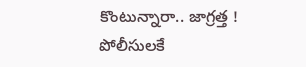కొంటున్నారా.. జాగ్రత్త !
పోలీసులకే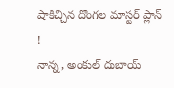షాకిచ్చిన దొంగల మాస్టర్ ప్లాన్ !
నాన్న, అంకుల్ దుబాయ్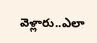వెళ్లారు..ఎలా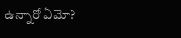ఉన్నారో ఏమో?